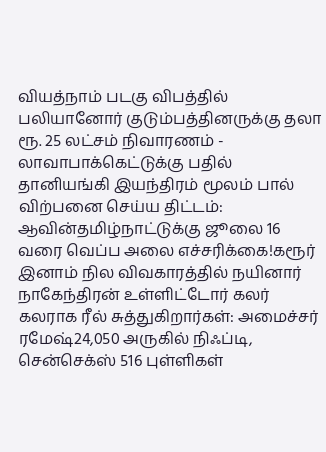வியத்நாம் படகு விபத்தில் பலியானோர் குடும்பத்தினருக்கு தலா ரூ. 25 லட்சம் நிவாரணம் - லாவாபாக்கெட்டுக்கு பதில் தானியங்கி இயந்திரம் மூலம் பால் விற்பனை செய்ய திட்டம்: ஆவின்தமிழ்நாட்டுக்கு ஜூலை 16 வரை வெப்ப அலை எச்சரிக்கை!கரூர் இனாம் நில விவகாரத்தில் நயினார் நாகேந்திரன் உள்ளிட்டோர் கலர் கலராக ரீல் சுத்துகிறார்கள்: அமைச்சர் ரமேஷ்24,050 அருகில் நிஃப்டி, சென்செக்ஸ் 516 புள்ளிகள்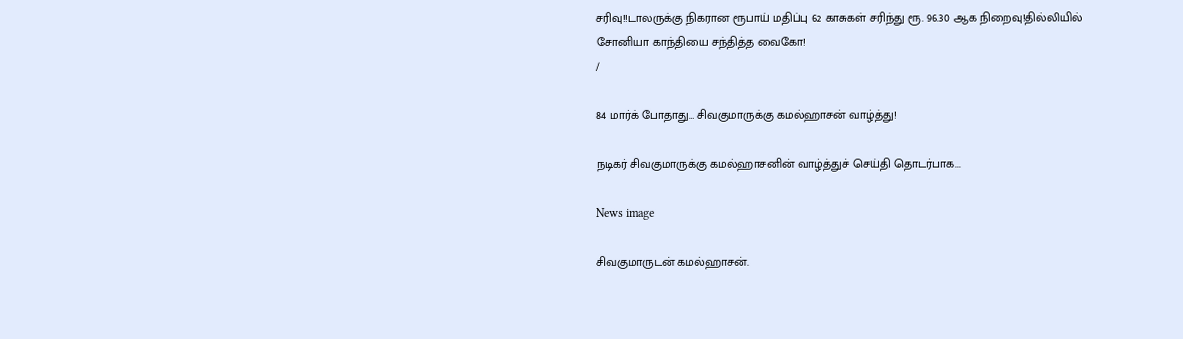சரிவு!!டாலருக்கு நிகரான ரூபாய் மதிப்பு 62 காசுகள் சரிந்து ரூ. 96.30 ஆக நிறைவு!தில்லியில் சோனியா காந்தியை சந்தித்த வைகோ!
/

84 மார்க் போதாது… சிவகுமாருக்கு கமல்ஹாசன் வாழ்த்து!

நடிகர் சிவகுமாருக்கு கமல்ஹாசனின் வாழ்த்துச் செய்தி தொடர்பாக...

News image

சிவகுமாருடன் கமல்ஹாசன்.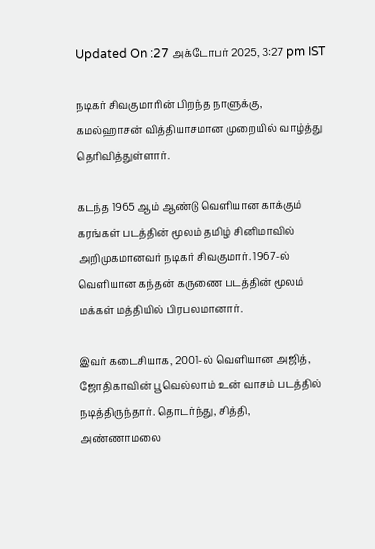Updated On :27 அக்டோபர் 2025, 3:27 pm IST

நடிகர் சிவகுமாரின் பிறந்த நாளுக்கு, கமல்ஹாசன் வித்தியாசமான முறையில் வாழ்த்து தெரிவித்துள்ளார்.

கடந்த 1965 ஆம் ஆண்டு வெளியான காக்கும் கரங்கள் படத்தின் மூலம் தமிழ் சினிமாவில் அறிமுகமானவர் நடிகர் சிவகுமார். 1967-ல் வெளியான கந்தன் கருணை படத்தின் மூலம் மக்கள் மத்தியில் பிரபலமானார்.

இவர் கடைசியாக, 2001-ல் வெளியான அஜித், ஜோதிகாவின் பூவெல்லாம் உன் வாசம் படத்தில் நடித்திருந்தார். தொடர்ந்து, சித்தி, அண்ணாமலை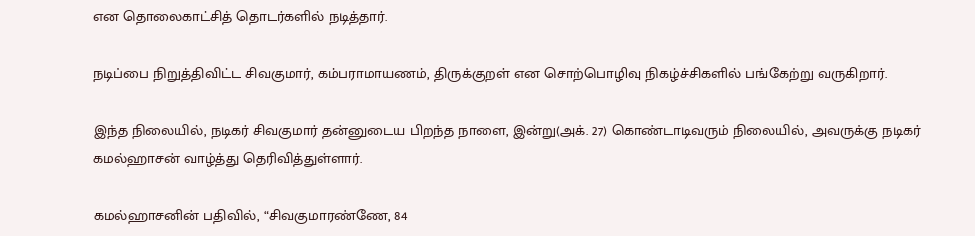என தொலைகாட்சித் தொடர்களில் நடித்தார்.

நடிப்பை நிறுத்திவிட்ட சிவகுமார், கம்பராமாயணம், திருக்குறள் என சொற்பொழிவு நிகழ்ச்சிகளில் பங்கேற்று வருகிறார்.

இந்த நிலையில், நடிகர் சிவகுமார் தன்னுடைய பிறந்த நாளை, இன்று(அக். 27) கொண்டாடிவரும் நிலையில், அவருக்கு நடிகர் கமல்ஹாசன் வாழ்த்து தெரிவித்துள்ளார்.

கமல்ஹாசனின் பதிவில், “சிவகுமாரண்ணே, 84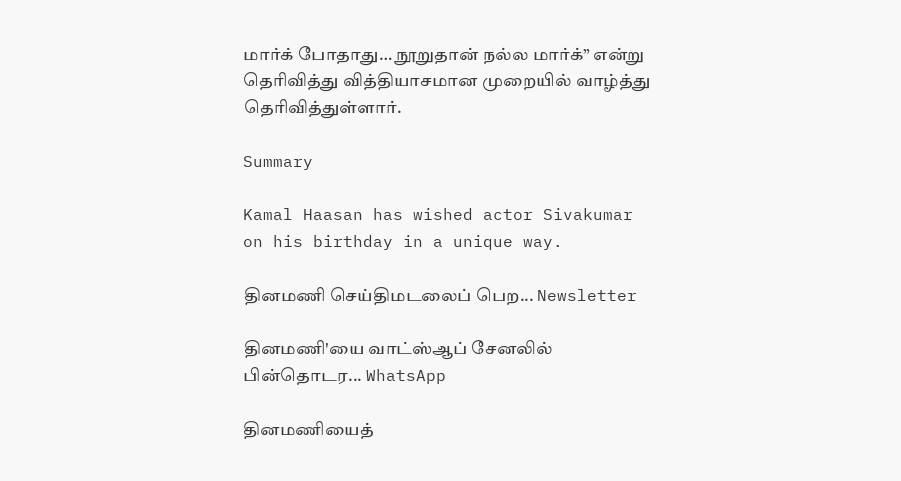மார்க் போதாது… நூறுதான் நல்ல மார்க்” என்று தெரிவித்து வித்தியாசமான முறையில் வாழ்த்து தெரிவித்துள்ளார்.

Summary

Kamal Haasan has wished actor Sivakumar on his birthday in a unique way.

தினமணி செய்திமடலைப் பெற... Newsletter

தினமணி'யை வாட்ஸ்ஆப் சேனலில் பின்தொடர... WhatsApp

தினமணியைத்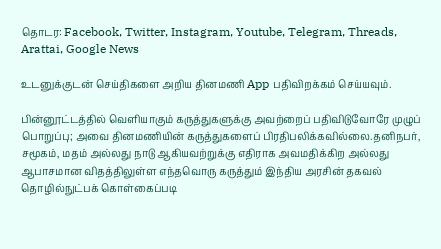தொடர: Facebook, Twitter, Instagram, Youtube, Telegram, Threads, Arattai, Google News

உடனுக்குடன் செய்திகளை அறிய தினமணி App பதிவிறக்கம் செய்யவும்.

பின்னூட்டத்தில் வெளியாகும் கருத்துகளுக்கு அவற்றைப் பதிவிடுவோரே முழுப் பொறுப்பு; அவை தினமணியின் கருத்துகளைப் பிரதிபலிக்கவில்லை.தனிநபர், சமூகம், மதம் அல்லது நாடு ஆகியவற்றுக்கு எதிராக அவமதிக்கிற அல்லது ஆபாசமான விதத்திலுள்ள எந்தவொரு கருத்தும் இந்திய அரசின் தகவல் தொழில்நுட்பக் கொள்கைப்படி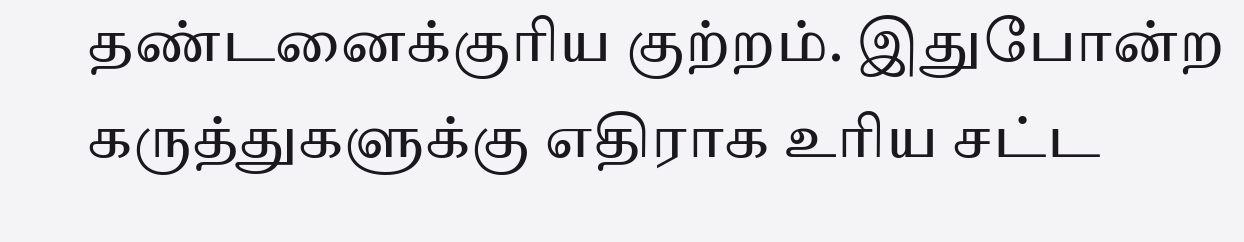தண்டனைக்குரிய குற்றம். இதுபோன்ற கருத்துகளுக்கு எதிராக உரிய சட்ட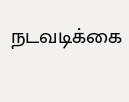நடவடிக்கை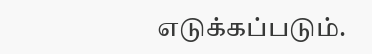எடுக்கப்படும்.